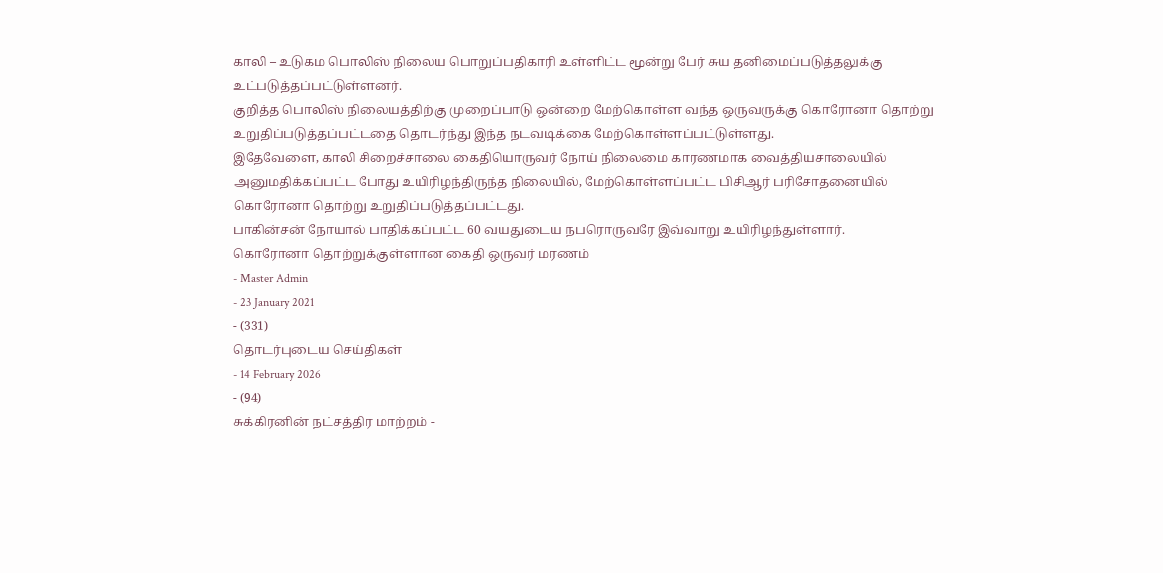காலி – உடுகம பொலிஸ் நிலைய பொறுப்பதிகாரி உள்ளிட்ட மூன்று பேர் சுய தனிமைப்படுத்தலுக்கு உட்படுத்தப்பட்டுள்ளனர்.
குறித்த பொலிஸ் நிலையத்திற்கு முறைப்பாடு ஒன்றை மேற்கொள்ள வந்த ஒருவருக்கு கொரோனா தொற்று உறுதிப்படுத்தப்பட்டதை தொடர்ந்து இந்த நடவடிக்கை மேற்கொள்ளப்பட்டுள்ளது.
இதேவேளை, காலி சிறைச்சாலை கைதியொருவர் நோய் நிலைமை காரணமாக வைத்தியசாலையில் அனுமதிக்கப்பட்ட போது உயிரிழந்திருந்த நிலையில், மேற்கொள்ளப்பட்ட பிசிஆர் பரிசோதனையில் கொரோனா தொற்று உறுதிப்படுத்தப்பட்டது.
பாகின்சன் நோயால் பாதிக்கப்பட்ட 60 வயதுடைய நபரொருவரே இவ்வாறு உயிரிழந்துள்ளார்.
கொரோனா தொற்றுக்குள்ளான கைதி ஒருவர் மரணம்
- Master Admin
- 23 January 2021
- (331)
தொடர்புடைய செய்திகள்
- 14 February 2026
- (94)
சுக்கிரனின் நட்சத்திர மாற்றம் -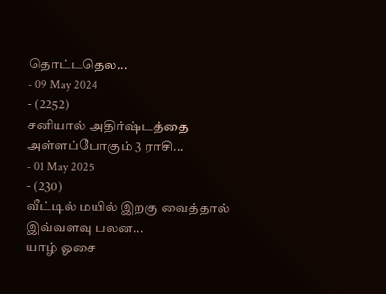தொட்டதெல...
- 09 May 2024
- (2252)
சனியால் அதிர்ஷ்டத்தை அள்ளப்போகும் 3 ராசி...
- 01 May 2025
- (230)
வீட்டில் மயில் இறகு வைத்தால் இவ்வளவு பலன...
யாழ் ஓசை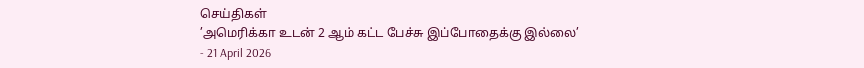செய்திகள்
’அமெரிக்கா உடன் 2 ஆம் கட்ட பேச்சு இப்போதைக்கு இல்லை’
- 21 April 2026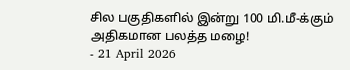சில பகுதிகளில் இன்று 100 மி.மீ-க்கும் அதிகமான பலத்த மழை!
- 21 April 2026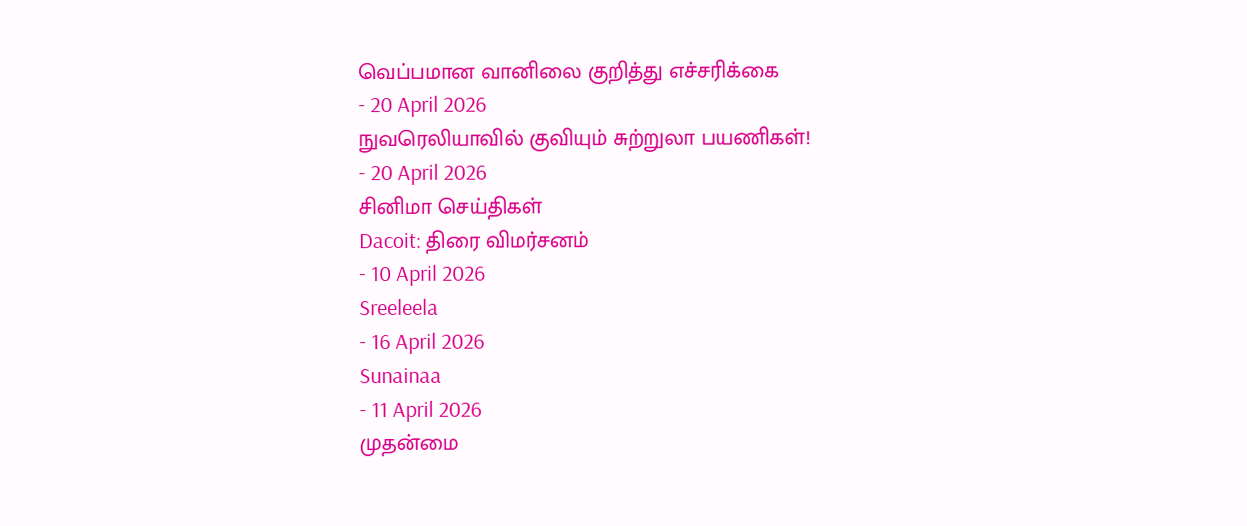வெப்பமான வானிலை குறித்து எச்சரிக்கை
- 20 April 2026
நுவரெலியாவில் குவியும் சுற்றுலா பயணிகள்!
- 20 April 2026
சினிமா செய்திகள்
Dacoit: திரை விமர்சனம்
- 10 April 2026
Sreeleela
- 16 April 2026
Sunainaa
- 11 April 2026
முதன்மை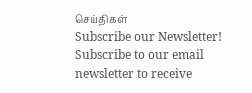செய்திகள்
Subscribe our Newsletter!
Subscribe to our email newsletter to receive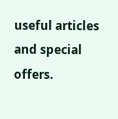useful articles and special offers.